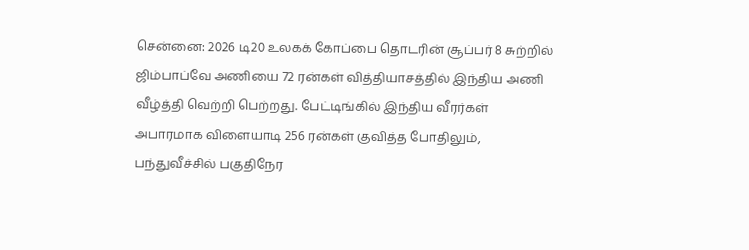சென்னை: 2026 டி20 உலகக் கோப்பை தொடரின் சூப்பர் 8 சுற்றில் ஜிம்பாப்வே அணியை 72 ரன்கள் வித்தியாசத்தில் இந்திய அணி வீழ்த்தி வெற்றி பெற்றது. பேட்டிங்கில் இந்திய வீரர்கள் அபாரமாக விளையாடி 256 ரன்கள் குவித்த போதிலும், பந்துவீச்சில் பகுதிநேர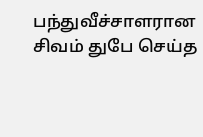பந்துவீச்சாளரான சிவம் துபே செய்த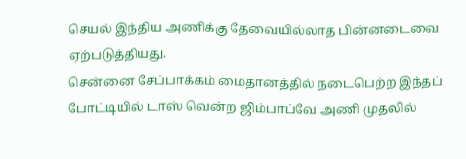செயல் இந்திய அணிக்கு தேவையில்லாத பின்னடைவை ஏற்படுத்தியது.
சென்னை சேப்பாக்கம் மைதானத்தில் நடைபெற்ற இந்தப் போட்டியில் டாஸ் வென்ற ஜிம்பாப்வே அணி முதலில்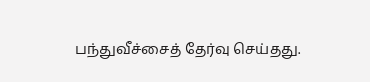பந்துவீச்சைத் தேர்வு செய்தது.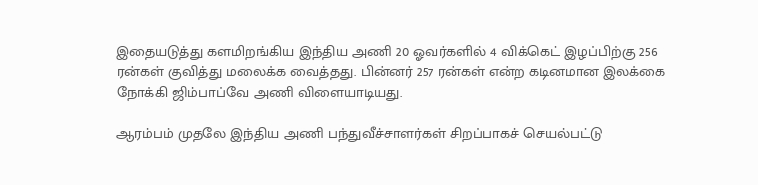இதையடுத்து களமிறங்கிய இந்திய அணி 20 ஓவர்களில் 4 விக்கெட் இழப்பிற்கு 256 ரன்கள் குவித்து மலைக்க வைத்தது. பின்னர் 257 ரன்கள் என்ற கடினமான இலக்கை நோக்கி ஜிம்பாப்வே அணி விளையாடியது.

ஆரம்பம் முதலே இந்திய அணி பந்துவீச்சாளர்கள் சிறப்பாகச் செயல்பட்டு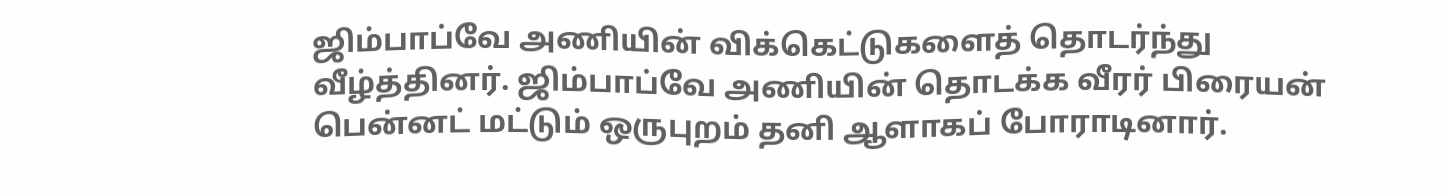ஜிம்பாப்வே அணியின் விக்கெட்டுகளைத் தொடர்ந்து வீழ்த்தினர். ஜிம்பாப்வே அணியின் தொடக்க வீரர் பிரையன் பென்னட் மட்டும் ஒருபுறம் தனி ஆளாகப் போராடினார்.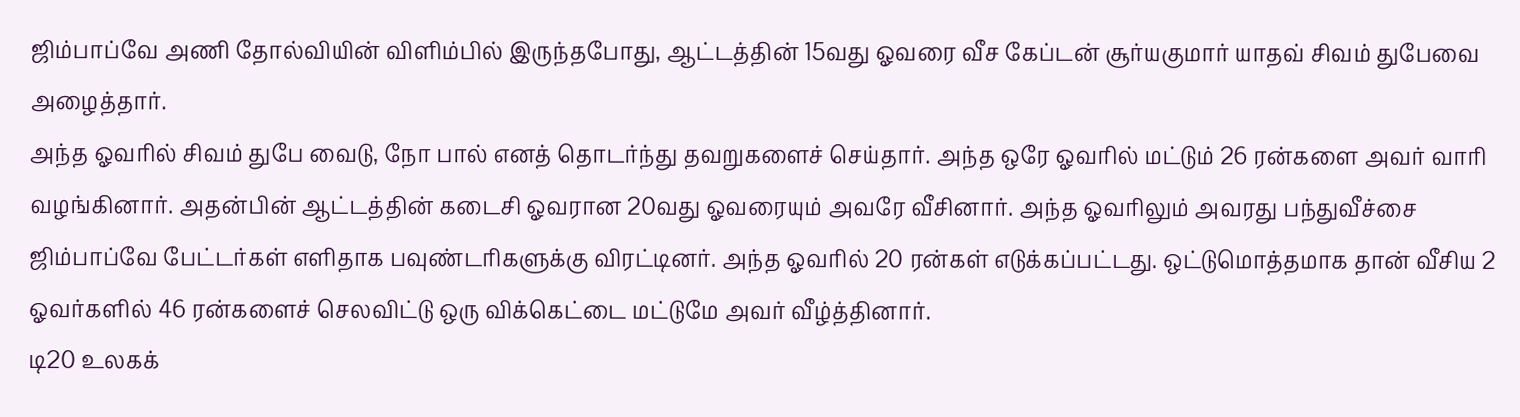ஜிம்பாப்வே அணி தோல்வியின் விளிம்பில் இருந்தபோது, ஆட்டத்தின் 15வது ஓவரை வீச கேப்டன் சூர்யகுமார் யாதவ் சிவம் துபேவை அழைத்தார்.
அந்த ஓவரில் சிவம் துபே வைடு, நோ பால் எனத் தொடர்ந்து தவறுகளைச் செய்தார். அந்த ஒரே ஓவரில் மட்டும் 26 ரன்களை அவர் வாரி வழங்கினார். அதன்பின் ஆட்டத்தின் கடைசி ஓவரான 20வது ஓவரையும் அவரே வீசினார். அந்த ஓவரிலும் அவரது பந்துவீச்சை ஜிம்பாப்வே பேட்டர்கள் எளிதாக பவுண்டரிகளுக்கு விரட்டினர். அந்த ஓவரில் 20 ரன்கள் எடுக்கப்பட்டது. ஒட்டுமொத்தமாக தான் வீசிய 2 ஓவர்களில் 46 ரன்களைச் செலவிட்டு ஒரு விக்கெட்டை மட்டுமே அவர் வீழ்த்தினார்.
டி20 உலகக்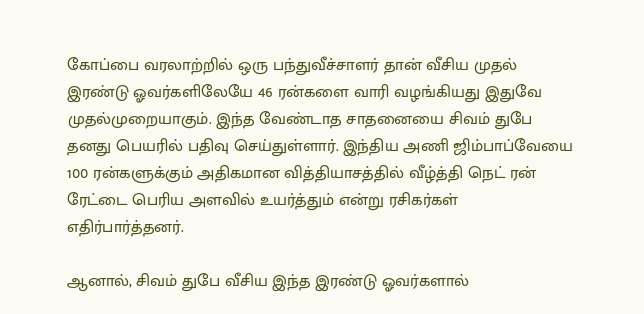கோப்பை வரலாற்றில் ஒரு பந்துவீச்சாளர் தான் வீசிய முதல் இரண்டு ஓவர்களிலேயே 46 ரன்களை வாரி வழங்கியது இதுவே முதல்முறையாகும். இந்த வேண்டாத சாதனையை சிவம் துபே தனது பெயரில் பதிவு செய்துள்ளார். இந்திய அணி ஜிம்பாப்வேயை 100 ரன்களுக்கும் அதிகமான வித்தியாசத்தில் வீழ்த்தி நெட் ரன் ரேட்டை பெரிய அளவில் உயர்த்தும் என்று ரசிகர்கள் எதிர்பார்த்தனர்.

ஆனால், சிவம் துபே வீசிய இந்த இரண்டு ஓவர்களால்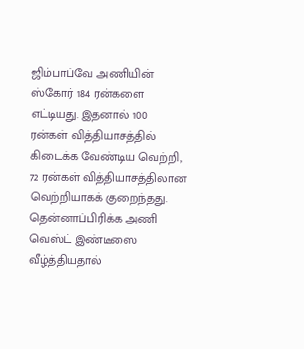ஜிம்பாப்வே அணியின் ஸ்கோர் 184 ரன்களை எட்டியது. இதனால் 100 ரன்கள் வித்தியாசத்தில் கிடைக்க வேண்டிய வெற்றி, 72 ரன்கள் வித்தியாசத்திலான வெற்றியாகக் குறைந்தது. தென்னாப்பிரிக்க அணி வெஸ்ட் இண்டீஸை வீழ்த்தியதால்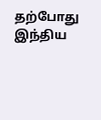தற்போது இந்திய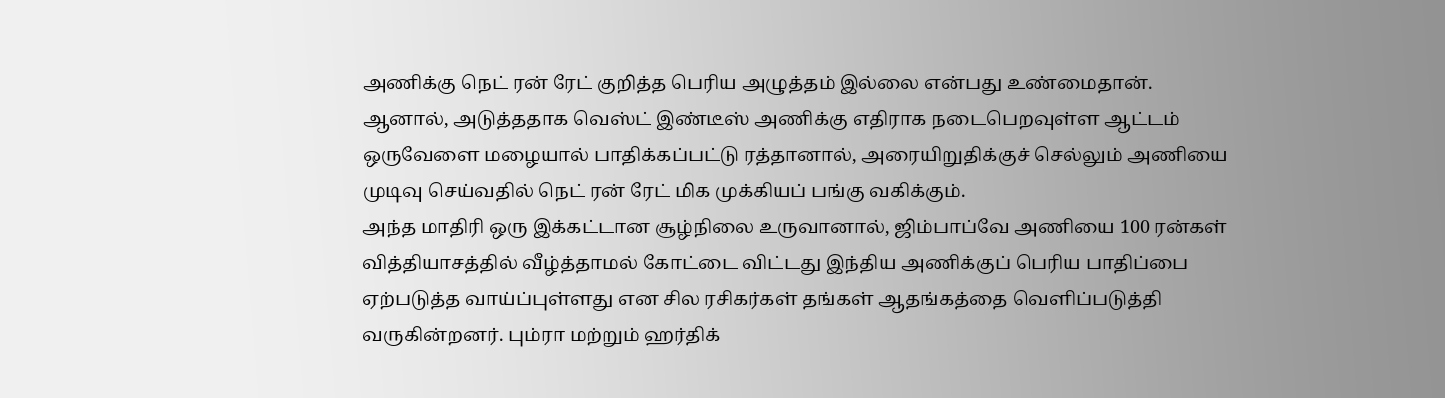அணிக்கு நெட் ரன் ரேட் குறித்த பெரிய அழுத்தம் இல்லை என்பது உண்மைதான். ஆனால், அடுத்ததாக வெஸ்ட் இண்டீஸ் அணிக்கு எதிராக நடைபெறவுள்ள ஆட்டம் ஒருவேளை மழையால் பாதிக்கப்பட்டு ரத்தானால், அரையிறுதிக்குச் செல்லும் அணியை முடிவு செய்வதில் நெட் ரன் ரேட் மிக முக்கியப் பங்கு வகிக்கும்.
அந்த மாதிரி ஒரு இக்கட்டான சூழ்நிலை உருவானால், ஜிம்பாப்வே அணியை 100 ரன்கள் வித்தியாசத்தில் வீழ்த்தாமல் கோட்டை விட்டது இந்திய அணிக்குப் பெரிய பாதிப்பை ஏற்படுத்த வாய்ப்புள்ளது என சில ரசிகர்கள் தங்கள் ஆதங்கத்தை வெளிப்படுத்தி வருகின்றனர். பும்ரா மற்றும் ஹர்திக்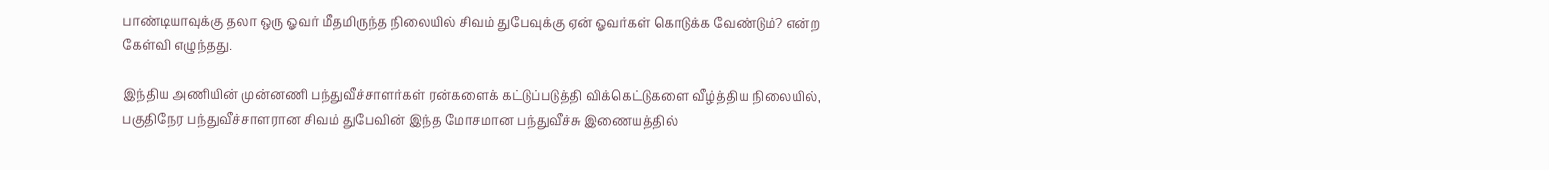பாண்டியாவுக்கு தலா ஒரு ஓவர் மீதமிருந்த நிலையில் சிவம் துபேவுக்கு ஏன் ஓவர்கள் கொடுக்க வேண்டும்? என்ற கேள்வி எழுந்தது.

இந்திய அணியின் முன்னணி பந்துவீச்சாளர்கள் ரன்களைக் கட்டுப்படுத்தி விக்கெட்டுகளை வீழ்த்திய நிலையில், பகுதிநேர பந்துவீச்சாளரான சிவம் துபேவின் இந்த மோசமான பந்துவீச்சு இணையத்தில்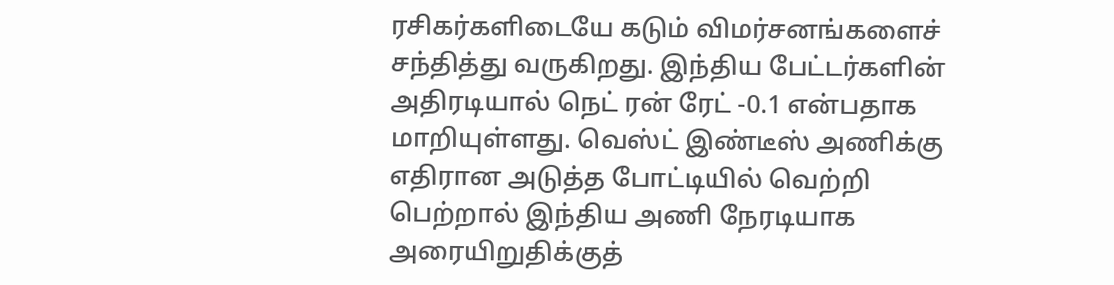ரசிகர்களிடையே கடும் விமர்சனங்களைச் சந்தித்து வருகிறது. இந்திய பேட்டர்களின் அதிரடியால் நெட் ரன் ரேட் -0.1 என்பதாக மாறியுள்ளது. வெஸ்ட் இண்டீஸ் அணிக்கு எதிரான அடுத்த போட்டியில் வெற்றி பெற்றால் இந்திய அணி நேரடியாக அரையிறுதிக்குத்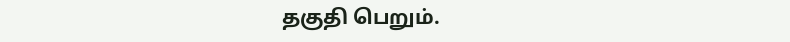தகுதி பெறும்.